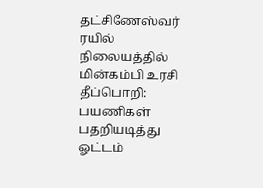தட்சிணேஸ்வர் ரயில் நிலையத்தில் மின்கம்பி உரசி தீப்பொறி: பயணிகள் பதறியடித்து ஓட்டம்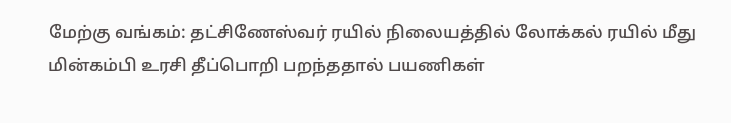மேற்கு வங்கம்: தட்சிணேஸ்வர் ரயில் நிலையத்தில் லோக்கல் ரயில் மீது மின்கம்பி உரசி தீப்பொறி பறந்ததால் பயணிகள்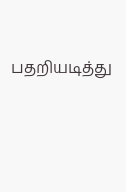பதறியடித்து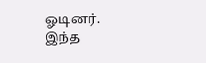ஓடினர். இந்த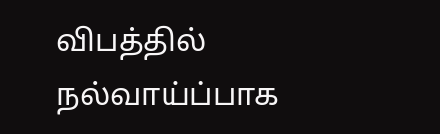விபத்தில் நல்வாய்ப்பாக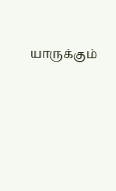யாருக்கும்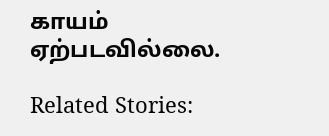காயம் ஏற்படவில்லை.

Related Stories: